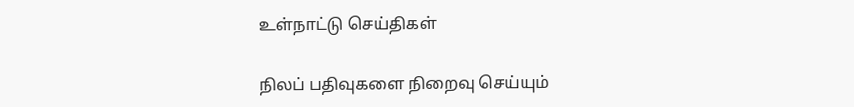உள்நாட்டு செய்திகள்

நிலப் பதிவுகளை நிறைவு செய்யும்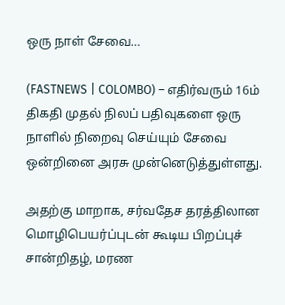ஒரு நாள் சேவை…

(FASTNEWS | COLOMBO) – எதிர்வரும் 16ம் திகதி முதல் நிலப் பதிவுகளை ஒரு நாளில் நிறைவு செய்யும் சேவை ஒன்றினை அரசு முன்னெடுத்துள்ளது.

அதற்கு மாறாக, சர்வதேச தரத்திலான மொழிபெயர்ப்புடன் கூடிய பிறப்புச் சான்றிதழ், மரண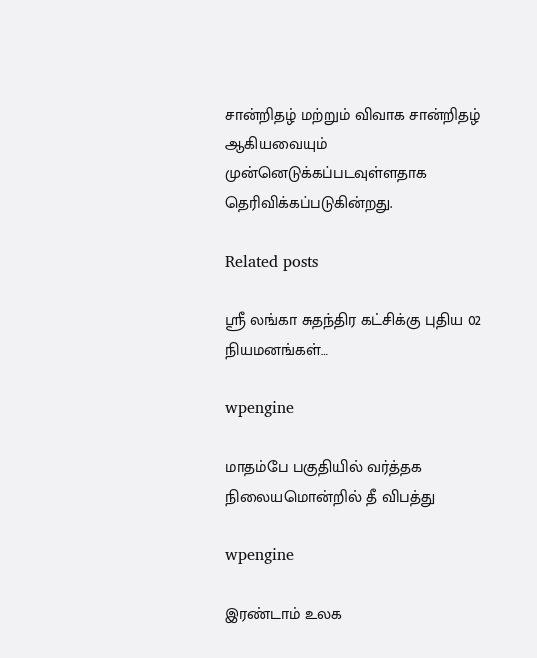சான்றிதழ் மற்றும் விவாக சான்றிதழ் ஆகியவையும் முன்னெடுக்கப்படவுள்ளதாக தெரிவிக்கப்படுகின்றது.

Related posts

ஸ்ரீ லங்கா சுதந்திர கட்சிக்கு புதிய 02 நியமனங்கள்…

wpengine

மாதம்பே பகுதியில் வர்த்தக நிலையமொன்றில் தீ விபத்து

wpengine

இரண்டாம் உலக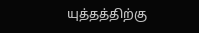யுத்தத்திற்கு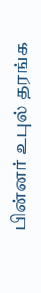பின்னர் உபுல் தரங்க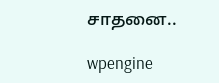சாதனை..

wpengine